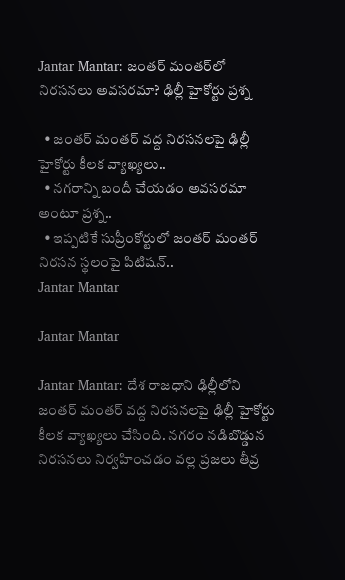Jantar Mantar: జంతర్ మంతర్‌లో నిరసనలు అవసరమా? ఢిల్లీ హైకోర్టు ప్రశ్న

  • జంతర్ మంతర్ వద్ద నిరసనలపై ఢిల్లీ హైకోర్టు కీలక వ్యాఖ్యలు..
  • నగరాన్ని బందీ చేయడం అవసరమా అంటూ ప్రశ్న..
  • ఇప్పటికే సుప్రీంకోర్టులో జంతర్ మంతర్ నిరసన స్థలంపై పిటిషన్..
Jantar Mantar

Jantar Mantar

Jantar Mantar: దేశ రాజధాని ఢిల్లీలోని జంతర్ మంతర్ వద్ద నిరసనలపై ఢిల్లీ హైకోర్టు కీలక వ్యాఖ్యలు చేసింది. నగరం నడిబొడ్డున నిరసనలు నిర్వహించడం వల్ల ప్రజలు తీవ్ర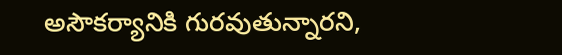అసౌకర్యానికి గురవుతున్నారని,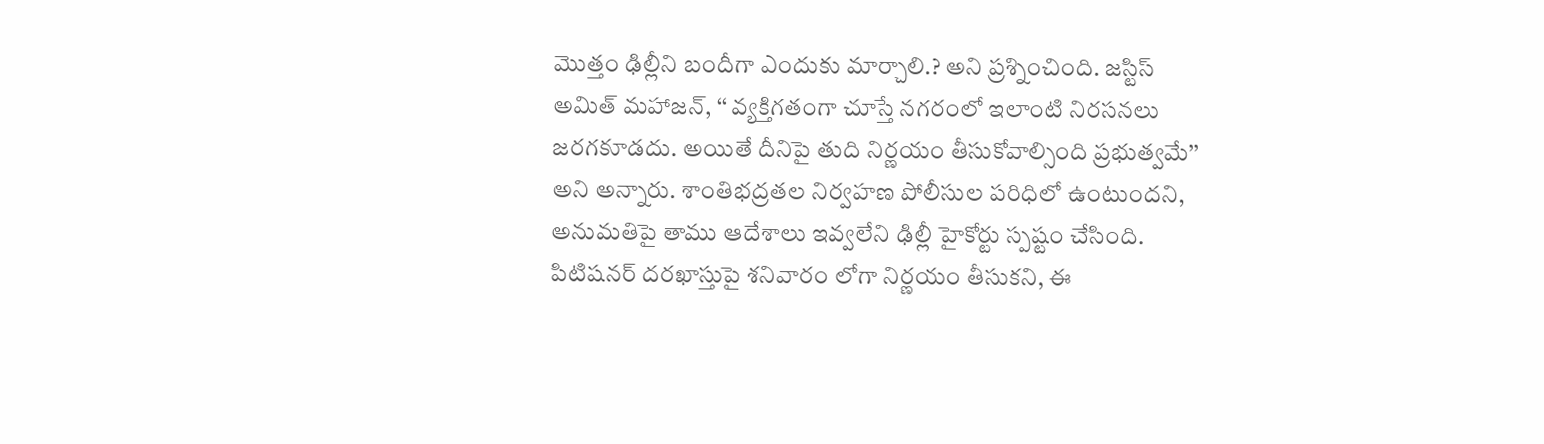మొత్తం ఢిల్లీని బందీగా ఎందుకు మార్చాలి.? అని ప్రశ్నించింది. జస్టిస్ అమిత్ మహాజన్, ‘‘ వ్యక్తిగతంగా చూస్తే నగరంలో ఇలాంటి నిరసనలు జరగకూడదు. అయితే దీనిపై తుది నిర్ణయం తీసుకోవాల్సింది ప్రభుత్వమే’’ అని అన్నారు. శాంతిభద్రతల నిర్వహణ పోలీసుల పరిధిలో ఉంటుందని, అనుమతిపై తాము ఆదేశాలు ఇవ్వలేని ఢిల్లీ హైకోర్టు స్పష్టం చేసింది. పిటిషనర్ దరఖాస్తుపై శనివారం లోగా నిర్ణయం తీసుకని, ఈ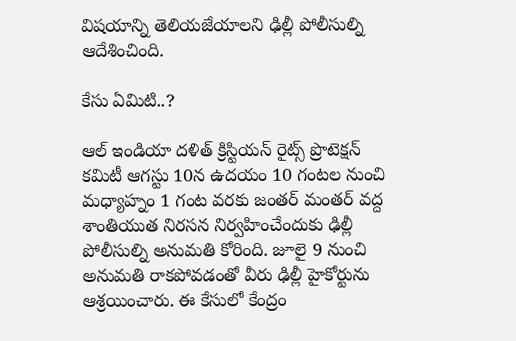విషయాన్ని తెలియజేయాలని ఢిల్లీ పోలీసుల్ని ఆదేశించింది.

కేసు ఏమిటి..?

ఆల్ ఇండియా దళిత్ క్రిస్టియన్ రైట్స్ ప్రొటెక్షన్ కమిటీ ఆగస్టు 10న ఉదయం 10 గంటల నుంచి మధ్యాహ్నం 1 గంట వరకు జంతర్ మంతర్ వద్ద శాంతియుత నిరసన నిర్వహించేందుకు ఢిల్లీ పోలీసుల్ని అనుమతి కోరింది. జూలై 9 నుంచి అనుమతి రాకపోవడంతో వీరు ఢిల్లీ హైకోర్టును ఆశ్రయించారు. ఈ కేసులో కేంద్రం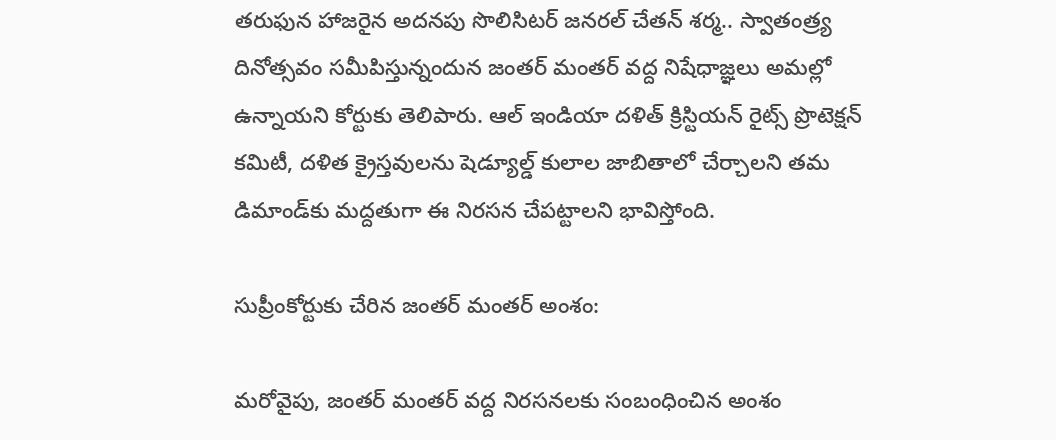తరుఫున హాజరైన అదనపు సొలిసిటర్ జనరల్ చేతన్ శర్మ.. స్వాతంత్ర్య దినోత్సవం సమీపిస్తున్నందున జంతర్ మంతర్ వద్ద నిషేధాజ్ఞలు అమల్లో ఉన్నాయని కోర్టుకు తెలిపారు. ఆల్ ఇండియా దళిత్ క్రిస్టియన్ రైట్స్ ప్రొటెక్షన్ కమిటీ, దళిత క్రైస్తవులను షెడ్యూల్డ్ కులాల జాబితాలో చేర్చాలని తమ డిమాండ్‌కు మద్దతుగా ఈ నిరసన చేపట్టాలని భావిస్తోంది.

సుప్రీంకోర్టుకు చేరిన జంతర్ మంతర్ అంశం:

మరోవైపు, జంతర్ మంతర్ వద్ద నిరసనలకు సంబంధించిన అంశం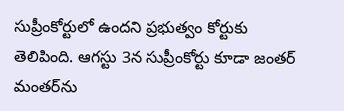సుప్రీంకోర్టులో ఉందని ప్రభుత్వం కోర్టుకు తెలిపింది. ఆగస్టు 3న సుప్రీంకోర్టు కూడా జంతర్ మంతర్‌ను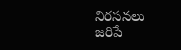నిరసనలు జరిపే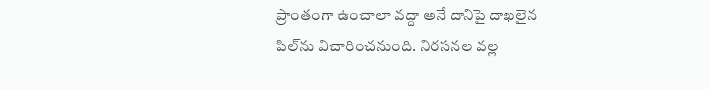ప్రాంతంగా ఉంచాలా వద్దా అనే దానిపై దాఖలైన పిల్‌ను విచారించనుంది. నిరసనల వల్ల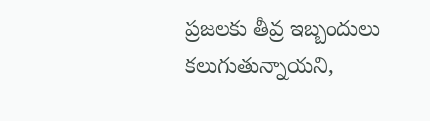ప్రజలకు తీవ్ర ఇబ్బందులు కలుగుతున్నాయని,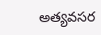అత్యవసర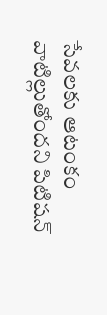సేవలకు ఆటంకం వాటిల్లుతోందని పిటిషన్‌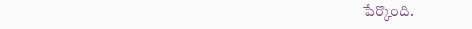పేర్కొంది.